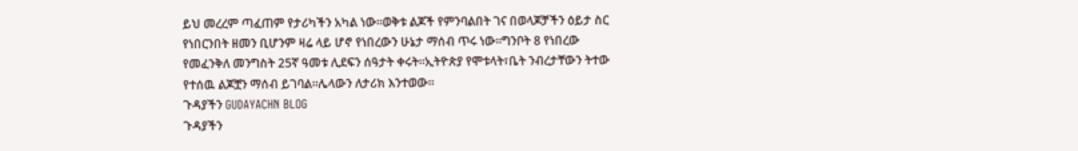ይህ መረረም ጣፈጠም የታሪካችን አካል ነው።ወቅቱ ልጆች የምንባልበት ገና በወላጆቻችን ዕይታ ስር የነበርንበት ዘመን ቢሆንም ዛሬ ላይ ሆኖ የነበረውን ሁኔታ ማሰብ ጥሩ ነው።ግንቦት 8 የነበረው የመፈንቅለ መንግስት 25ኛ ዓመቱ ሊደፍን ሰዓታት ቀሩት።ኢትዮጵያ የሞቱላት፣ቤት ንብረታቸውን ትተው የተሰዉ ልጆቿን ማሰብ ይገባል።ሌላውን ለታሪክ እንተወው።
ጉዳያችን GUDAYACHN BLOG
ጉዳያችን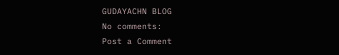GUDAYACHN BLOG
No comments:
Post a Comment